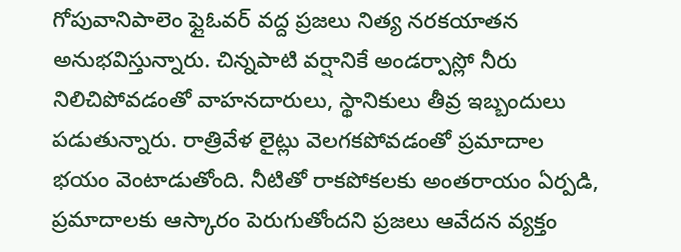గోపువానిపాలెం ఫ్లైఓవర్ వద్ద ప్రజలు నిత్య నరకయాతన అనుభవిస్తున్నారు. చిన్నపాటి వర్షానికే అండర్పాస్లో నీరు నిలిచిపోవడంతో వాహనదారులు, స్థానికులు తీవ్ర ఇబ్బందులు పడుతున్నారు. రాత్రివేళ లైట్లు వెలగకపోవడంతో ప్రమాదాల భయం వెంటాడుతోంది. నీటితో రాకపోకలకు అంతరాయం ఏర్పడి, ప్రమాదాలకు ఆస్కారం పెరుగుతోందని ప్రజలు ఆవేదన వ్యక్తం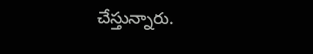చేస్తున్నారు.